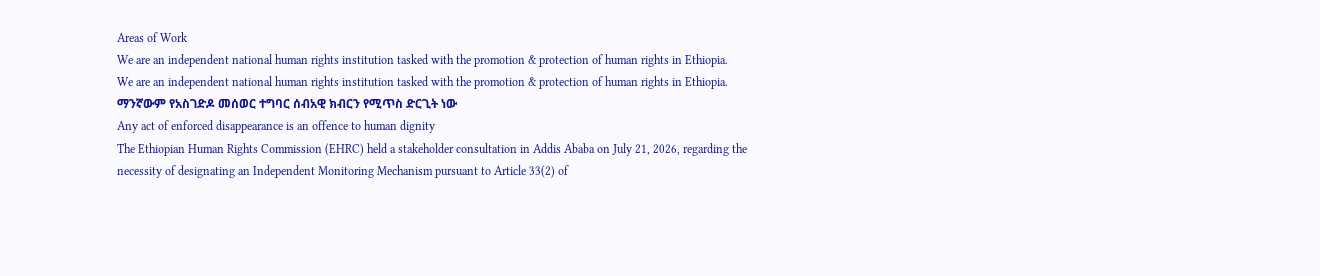Areas of Work
We are an independent national human rights institution tasked with the promotion & protection of human rights in Ethiopia.
We are an independent national human rights institution tasked with the promotion & protection of human rights in Ethiopia.
ማንኛውም የአስገድዶ መሰወር ተግባር ሰብአዊ ክብርን የሚጥስ ድርጊት ነው
Any act of enforced disappearance is an offence to human dignity
The Ethiopian Human Rights Commission (EHRC) held a stakeholder consultation in Addis Ababa on July 21, 2026, regarding the necessity of designating an Independent Monitoring Mechanism pursuant to Article 33(2) of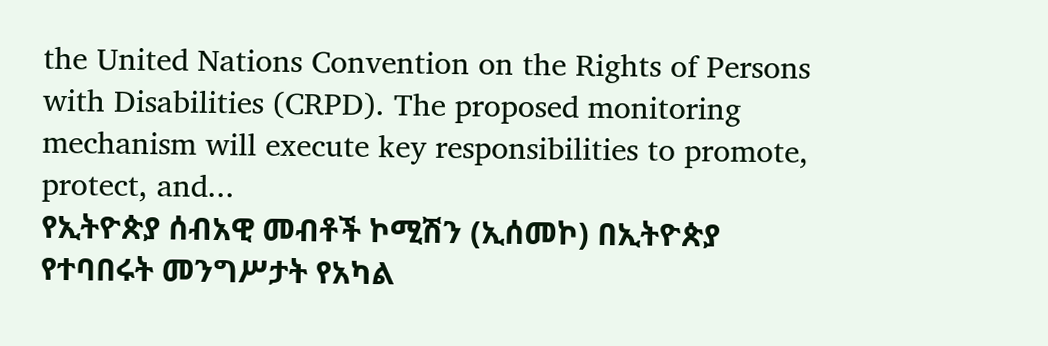the United Nations Convention on the Rights of Persons with Disabilities (CRPD). The proposed monitoring mechanism will execute key responsibilities to promote, protect, and...
የኢትዮጵያ ሰብአዊ መብቶች ኮሚሽን (ኢሰመኮ) በኢትዮጵያ የተባበሩት መንግሥታት የአካል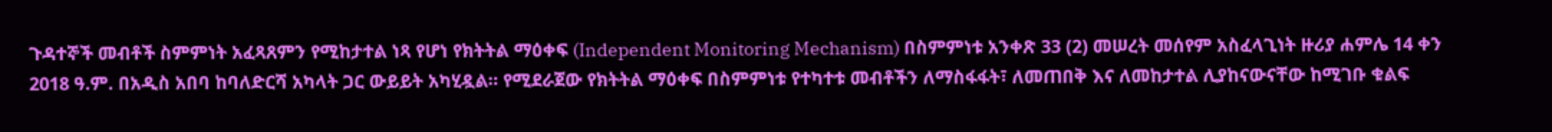ጉዳተኞች መብቶች ስምምነት አፈጻጸምን የሚከታተል ነጻ የሆነ የክትትል ማዕቀፍ (Independent Monitoring Mechanism) በስምምነቱ አንቀጽ 33 (2) መሠረት መሰየም አስፈላጊነት ዙሪያ ሐምሌ 14 ቀን 2018 ዓ.ም. በአዲስ አበባ ከባለድርሻ አካላት ጋር ውይይት አካሂዷል። የሚደራጀው የክትትል ማዕቀፍ በስምምነቱ የተካተቱ መብቶችን ለማስፋፋት፣ ለመጠበቅ እና ለመከታተል ሊያከናውናቸው ከሚገቡ ቁልፍ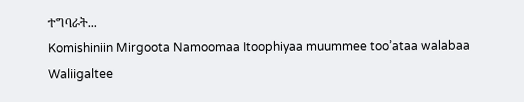ተግባራት...
Komishiniin Mirgoota Namoomaa Itoophiyaa muummee too’ataa walabaa Waliigaltee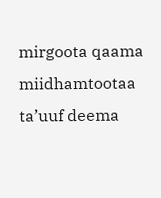mirgoota qaama miidhamtootaa ta’uuf deema